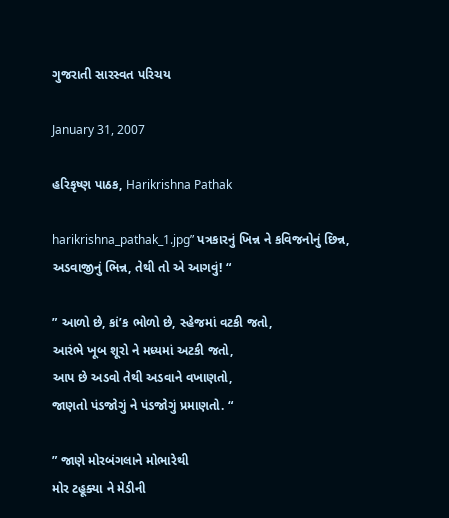ગુજરાતી સારસ્વત પરિચય

January 31, 2007

હરિકૃષ્ણ પાઠક, Harikrishna Pathak

harikrishna_pathak_1.jpg” પત્રકારનું ખિન્ન ને કવિજનોનું છિન્ન,
અડવાજીનું ભિન્ન, તેથી તો એ આગવું! “

” આળો છે, કાં’ક ભોળો છે, સ્હેજમાં વટકી જતો,
આરંભે ખૂબ શૂરો ને મધ્યમાં અટકી જતો,
આપ છે અડવો તેથી અડવાને વખાણતો,
જાણતો પંડજોગું ને પંડજોગું પ્રમાણતો. “

” જાણે મોરબંગલાને મોભારેથી
મોર ટહૂક્યા ને મેડીની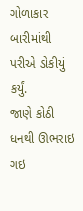ગોળાકાર બારીમાંથી પરીએ ડોકીયું કર્યું.
જાણે કોઠી ધનથી ઊભરાઇ ગઇ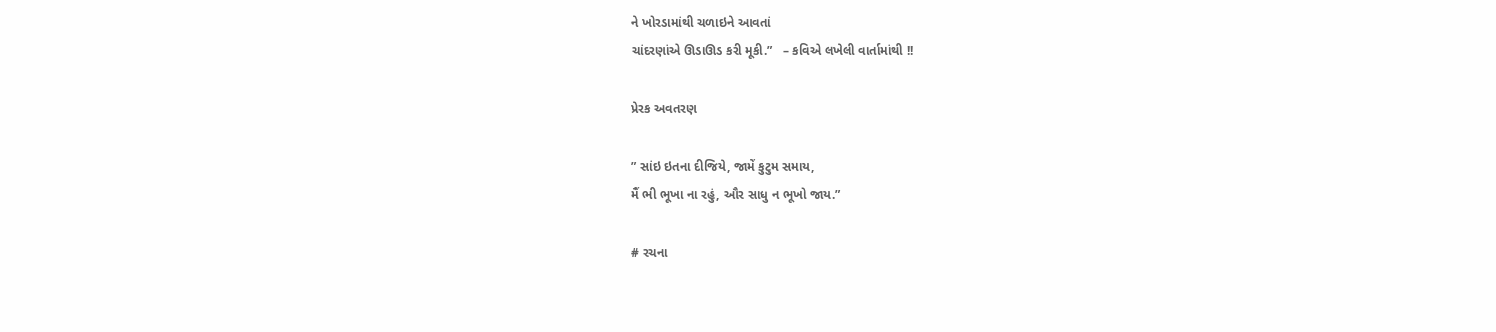ને ખોરડામાંથી ચળાઇને આવતાં
ચાંદરણાંએ ઊડાઊડ કરી મૂકી.”   – કવિએ લખેલી વાર્તામાંથી !!

પ્રેરક અવતરણ

” સાંઇ ઇતના દીજિયે, જામેં કુટુમ સમાય,
મૈં ભી ભૂખા ના રહું, ઔર સાધુ ન ભૂખો જાય.”

# રચના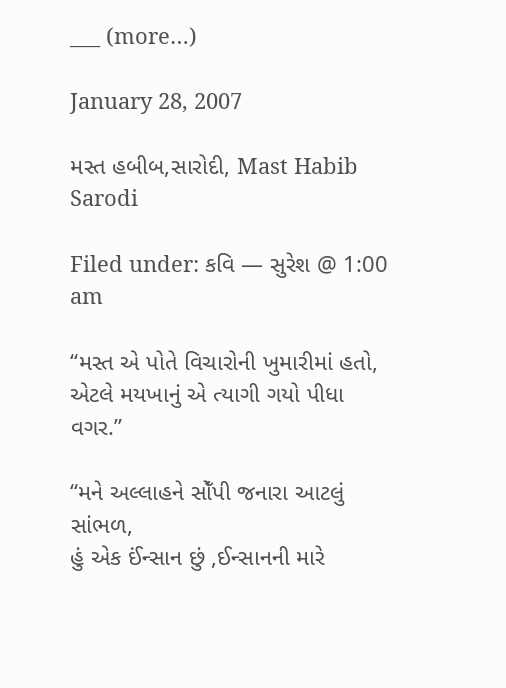___ (more…)

January 28, 2007

મસ્ત હબીબ,સારોદી, Mast Habib Sarodi

Filed under: કવિ — સુરેશ @ 1:00 am

“મસ્ત એ પોતે વિચારોની ખુમારીમાં હતો,
એટલે મયખાનું એ ત્યાગી ગયો પીધા વગર.”

“મને અલ્લાહને સોઁપી જનારા આટલું સાંભળ,
હું એક ઈંન્સાન છું ,ઈન્સાનની મારે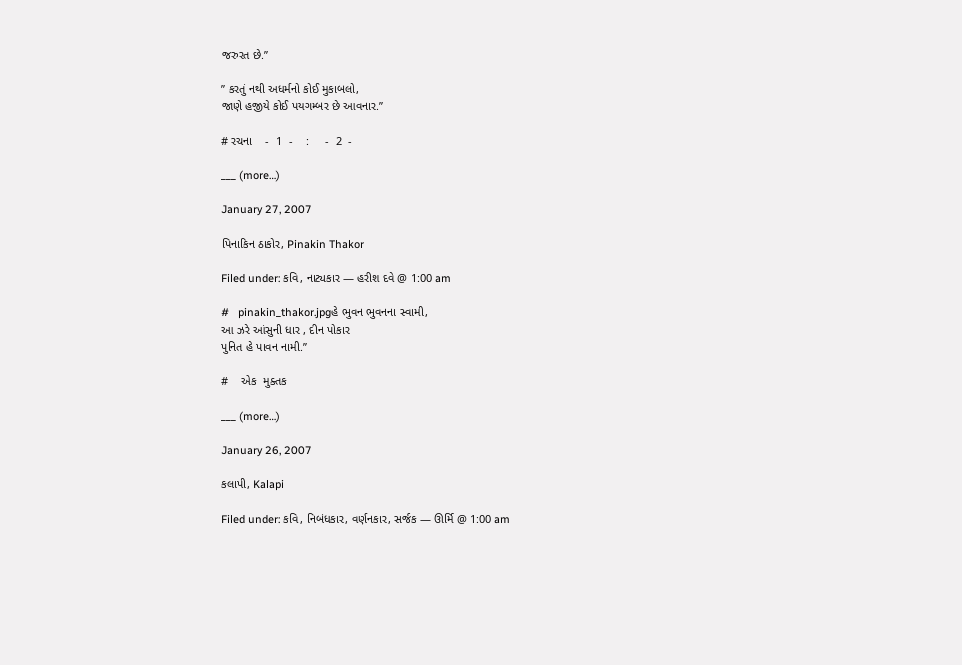જરુરત છે.”

” કરતું નથી અધર્મનો કોઈ મુકાબલો,
જાણે હજીયે કોઈ પયગમ્બર છે આવનાર.”

# રચના    -  1  -    :     -  2  -

___ (more…)

January 27, 2007

પિનાકિન ઠાકોર, Pinakin Thakor

Filed under: કવિ, નાટ્યકાર — હરીશ દવે @ 1:00 am

#   pinakin_thakor.jpgહે ભુવન ભુવનના સ્વામી,
આ ઝરે આંસુની ધાર , દીન પોકાર
પુનિત હે પાવન નામી.”

#    એક  મુક્તક

___ (more…)

January 26, 2007

કલાપી, Kalapi

Filed under: કવિ, નિબંધકાર, વર્ણનકાર, સર્જક — ઊર્મિ @ 1:00 am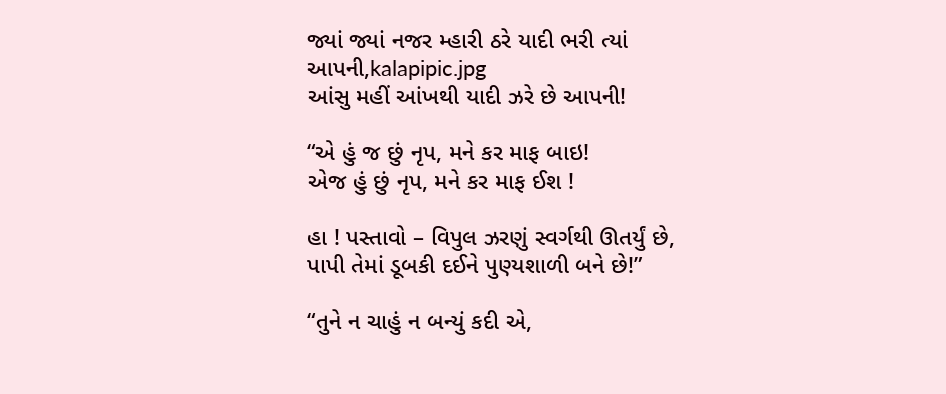જ્યાં જ્યાં નજર મ્હારી ઠરે યાદી ભરી ત્યાં આપની,kalapipic.jpg
આંસુ મહીં આંખથી યાદી ઝરે છે આપની!

“એ હું જ છું નૃપ, મને કર માફ બાઇ!
એજ હું છું નૃપ, મને કર માફ ઈશ !

હા ! પસ્તાવો – વિપુલ ઝરણું સ્વર્ગથી ઊતર્યું છે,
પાપી તેમાં ડૂબકી દઈને પુણ્યશાળી બને છે!”

“તુને ન ચાહું ન બન્યું કદી એ,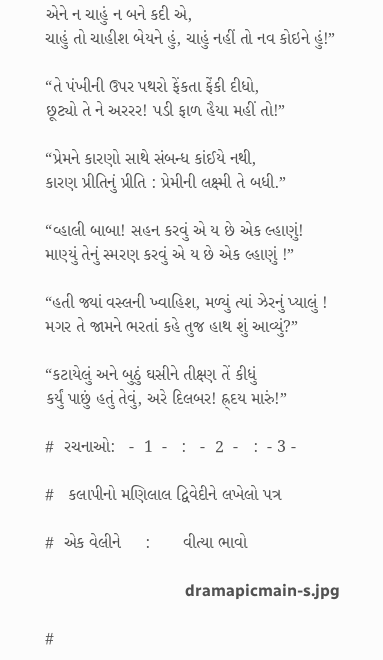એને ન ચાહું ન બને કદી એ,
ચાહું તો ચાહીશ બેયને હું, ચાહું નહીં તો નવ કોઇને હું!”

“તે પંખીની ઉપર પથરો ફેંકતા ફેંકી દીધો,
છૂટ્યો તે ને અરરર! પડી ફાળ હૈયા મહીં તો!”

“પ્રેમને કારણો સાથે સંબન્ધ કાંઈયે નથી,
કારણ પ્રીતિનું પ્રીતિ : પ્રેમીની લક્ષ્મી તે બધી.”

“વ્હાલી બાબા! સહન કરવું એ ય છે એક લ્હાણું!
માણ્યું તેનું સ્મરણ કરવું એ ય છે એક લ્હાણું !”

“હતી જ્યાં વસ્લની ખ્વાહિશ, મળ્યું ત્યાં ઝેરનું પ્યાલું !
મગર તે જામને ભરતાં કહે તુજ હાથ શું આવ્યું?”

“કટાયેલું અને બુઠું ઘસીને તીક્ષ્ણ તેં કીધું
કર્યું પાછું હતું તેવું, અરે દિલબર! હ્ર્દય મારું!”

#  રચનાઓ:   -  1  -   :   -  2  -   :  - 3 -

#   કલાપીનો મણિલાલ દ્વિવેદીને લખેલો પત્ર

#  એક વેલીને     :       વીત્યા ભાવો

                                   dramapicmain-s.jpg

#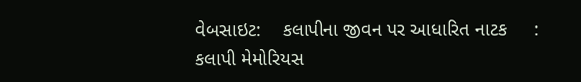વેબસાઇટ:    કલાપીના જીવન પર આધારિત નાટક     :    કલાપી મેમોરિયસ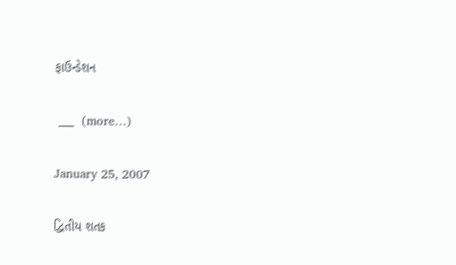ફાઉન્ડેશન

 ___  (more…)

January 25, 2007

દ્વિતીય શતક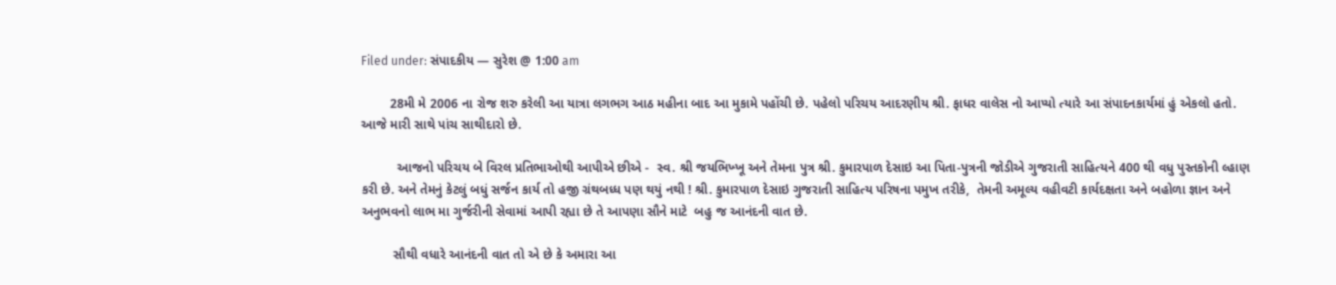Filed under: સંપાદકીય — સુરેશ @ 1:00 am

        28મી મે 2006 ના રોજ શરુ કરેલી આ યાત્રા લગભગ આઠ મહીના બાદ આ મુકામે પહોંચી છે. પહેલો પરિચય આદરણીય શ્રી. ફાધર વાલેસ નો આપ્યો ત્યારે આ સંપાદનકાર્યમાં હું એકલો હતો. આજે મારી સાથે પાંચ સાથીદારો છે.

          આજનો પરિચય બે વિરલ પ્રતિભાઓથી આપીએ છીએ -  સ્વ. શ્રી જયભિખ્ખૂ અને તેમના પુત્ર શ્રી. કુમારપાળ દેસાઇ આ પિતા-પુત્રની જોડીએ ગુજરાતી સાહિત્યને 400 થી વધુ પુસ્તકોની લ્હાણ કરી છે. અને તેમનું કેટલું બધું સર્જન કાર્ય તો હજી ગ્રંથબધ્ધ પણ થયું નથી ! શ્રી. કુમારપાળ દેસાઇ ગુજરાતી સાહિત્ય પરિષના પમુખ તરીકે,  તેમની અમૂલ્ય વહીવટી કાર્યદક્ષતા અને બહોળા જ્ઞાન અને અનુભવનો લાભ મા ગુર્જરીની સેવામાં આપી રહ્યા છે તે આપણા સૌને માટે  બહુ જ આનંદની વાત છે.

         સૌથી વધારે આનંદની વાત તો એ છે કે અમારા આ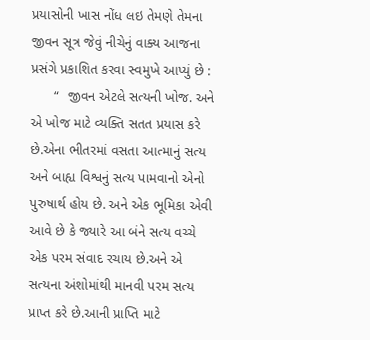પ્રયાસોની ખાસ નોંધ લઇ તેમણે તેમના જીવન સૂત્ર જેવું નીચેનું વાક્ય આજના પ્રસંગે પ્રકાશિત કરવા સ્વમુખે આપ્યું છે :
      “  જીવન એટલે સત્યની ખોજ. અને એ ખોજ માટે વ્યક્તિ સતત પ્રયાસ કરે છે.એના ભીતરમાં વસતા આત્માનું સત્ય અને બાહ્ય વિશ્વનું સત્ય પામવાનો એનો પુરુષાર્થ હોય છે. અને એક ભૂમિકા એવી આવે છે કે જ્યારે આ બંને સત્ય વચ્ચે એક પરમ સંવાદ રચાય છે.અને એ સત્યના અંશોમાંથી માનવી પરમ સત્ય પ્રાપ્ત કરે છે.આની પ્રાપ્તિ માટે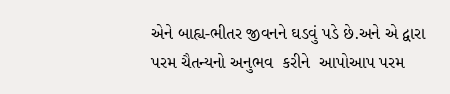એને બાહ્ય-ભીતર જીવનને ઘડવું પડે છે.અને એ દ્વારા પરમ ચૈતન્યનો અનુભવ  કરીને  આપોઆપ પરમ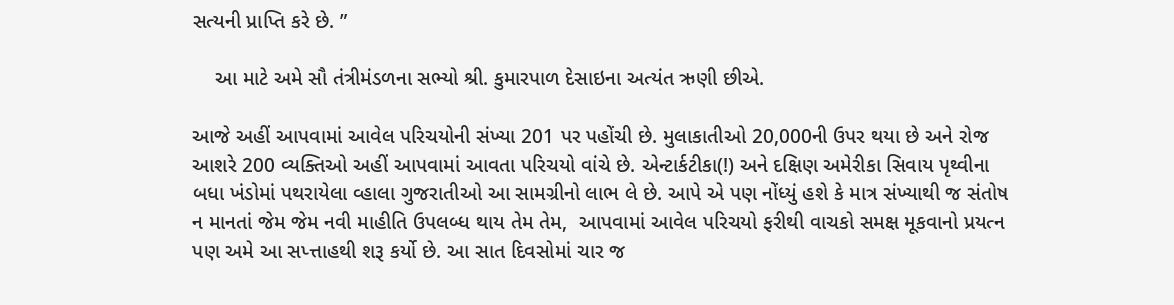સત્યની પ્રાપ્તિ કરે છે. ”

    આ માટે અમે સૌ તંત્રીમંડળના સભ્યો શ્રી. કુમારપાળ દેસાઇના અત્યંત ઋણી છીએ.

આજે અહીં આપવામાં આવેલ પરિચયોની સંખ્યા 201 પર પહોંચી છે. મુલાકાતીઓ 20,000ની ઉપર થયા છે અને રોજ આશરે 200 વ્યક્તિઓ અહીં આપવામાં આવતા પરિચયો વાંચે છે. એન્ટાર્કટીકા(!) અને દક્ષિણ અમેરીકા સિવાય પૃથ્વીના બધા ખંડોમાં પથરાયેલા વ્હાલા ગુજરાતીઓ આ સામગ્રીનો લાભ લે છે. આપે એ પણ નોંધ્યું હશે કે માત્ર સંખ્યાથી જ સંતોષ ન માનતાં જેમ જેમ નવી માહીતિ ઉપલબ્ધ થાય તેમ તેમ,  આપવામાં આવેલ પરિચયો ફરીથી વાચકો સમક્ષ મૂકવાનો પ્રયત્ન પણ અમે આ સપ્ત્તાહથી શરૂ કર્યો છે. આ સાત દિવસોમાં ચાર જ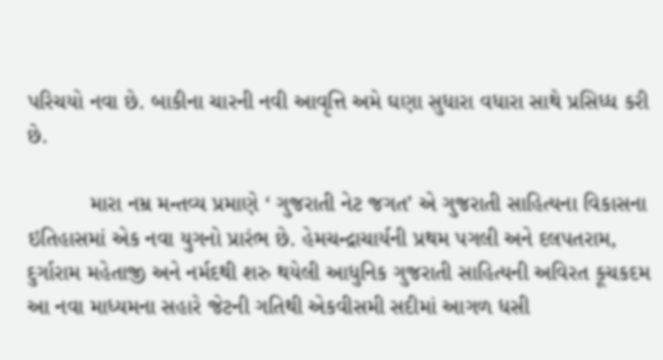પરિચયો નવા છે. બાકીના ચારની નવી આવૃત્તિ અમે ઘણા સુધારા વધારા સાથે પ્રસિધ્ધ કરી છે.

          મારા નમ્ર મન્તવ્ય પ્રમાણે ‘ ગુજરાતી નેટ જગત’ એ ગુજરાતી સાહિત્યના વિકાસના ઇતિહાસમાં એક નવા યુગનો પ્રારંભ છે. હેમચન્દ્રાચાર્યની પ્રથમ પગલી અને દલપતરામ, દુર્ગારામ મહેતાજી અને નર્મદથી શરુ થયેલી આધુનિક ગુજરાતી સાહિત્યની અવિરત કૂચકદમ આ નવા માધ્યમના સહારે જેટની ગતિથી એકવીસમી સદીમાં આગળ ધસી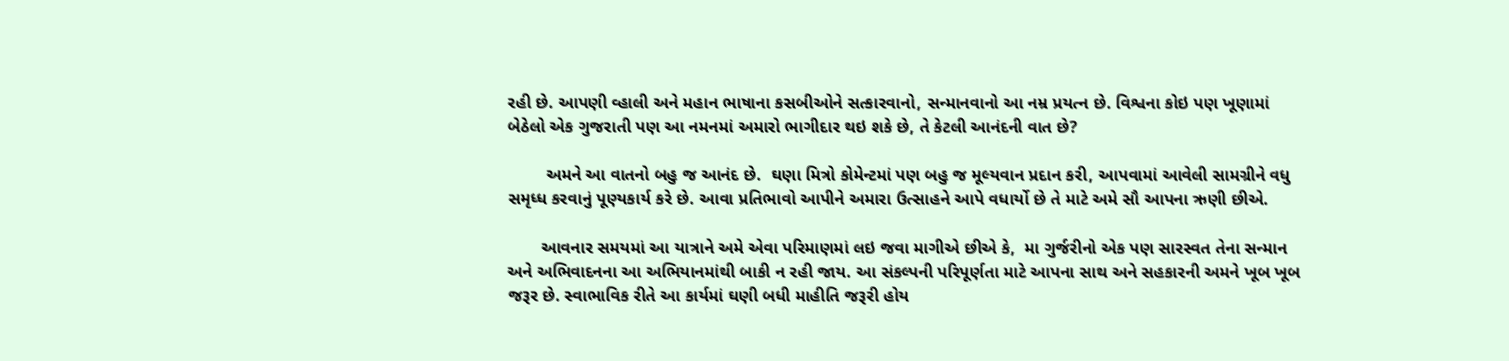રહી છે. આપણી વ્હાલી અને મહાન ભાષાના કસબીઓને સત્કારવાનો, સન્માનવાનો આ નમ્ર પ્રયત્ન છે. વિશ્વના કોઇ પણ ખૂણામાં બેઠેલો એક ગુજરાતી પણ આ નમનમાં અમારો ભાગીદાર થઇ શકે છે, તે કેટલી આનંદની વાત છે?

        અમને આ વાતનો બહુ જ આનંદ છે.  ઘણા મિત્રો કોમેન્ટમાં પણ બહુ જ મૂલ્યવાન પ્રદાન કરી, આપવામાં આવેલી સામગ્રીને વધુ સમૃધ્ધ કરવાનું પૂણ્યકાર્ય કરે છે. આવા પ્રતિભાવો આપીને અમારા ઉત્સાહને આપે વધાર્યો છે તે માટે અમે સૌ આપના ઋણી છીએ.

       આવનાર સમયમાં આ યાત્રાને અમે એવા પરિમાણમાં લઇ જવા માગીએ છીએ કે,  મા ગુર્જરીનો એક પણ સારસ્વત તેના સન્માન અને અભિવાદનના આ અભિયાનમાંથી બાકી ન રહી જાય. આ સંકલ્પની પરિપૂર્ણતા માટે આપના સાથ અને સહકારની અમને ખૂબ ખૂબ જરૂર છે. સ્વાભાવિક રીતે આ કાર્યમાં ઘણી બધી માહીતિ જરૂરી હોય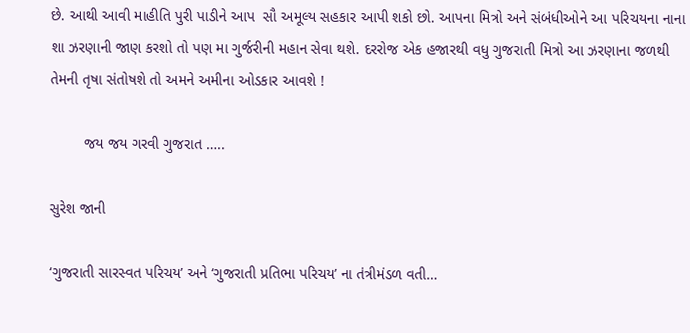છે. આથી આવી માહીતિ પુરી પાડીને આપ  સૌ અમૂલ્ય સહકાર આપી શકો છો. આપના મિત્રો અને સંબંધીઓને આ પરિચયના નાના શા ઝરણાની જાણ કરશો તો પણ મા ગુર્જરીની મહાન સેવા થશે. દરરોજ એક હજારથી વધુ ગુજરાતી મિત્રો આ ઝરણાના જળથી તેમની તૃષા સંતોષશે તો અમને અમીના ઓડકાર આવશે !

        જય જય ગરવી ગુજરાત …..

સુરેશ જાની

‘ગુજરાતી સારસ્વત પરિચય’ અને ‘ગુજરાતી પ્રતિભા પરિચય’ ના તંત્રીમંડળ વતી…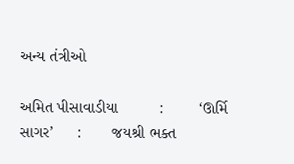અન્ય તંત્રીઓ

અમિત પીસાવાડીયા         :        ‘ઊર્મિ સાગર’     :       જયશ્રી ભક્ત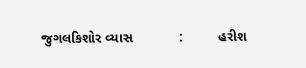જુગલકિશોર વ્યાસ            :         હરીશ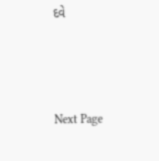દવે



Next Page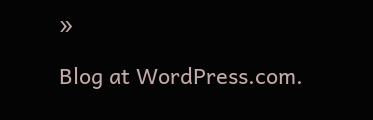»

Blog at WordPress.com.